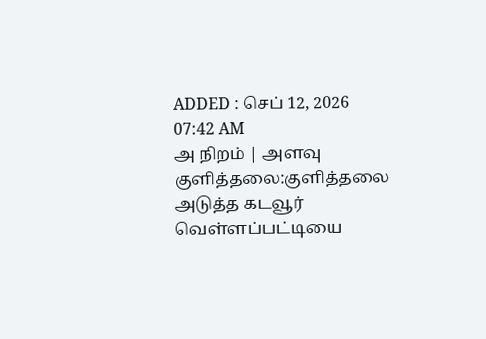ADDED : செப் 12, 2026 07:42 AM
அ நிறம் | அளவு
குளித்தலை:குளித்தலை
அடுத்த கடவூர் வெள்ளப்பட்டியை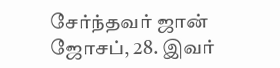சேர்ந்தவர் ஜான் ஜோசப், 28. இவர்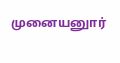முனையனுார்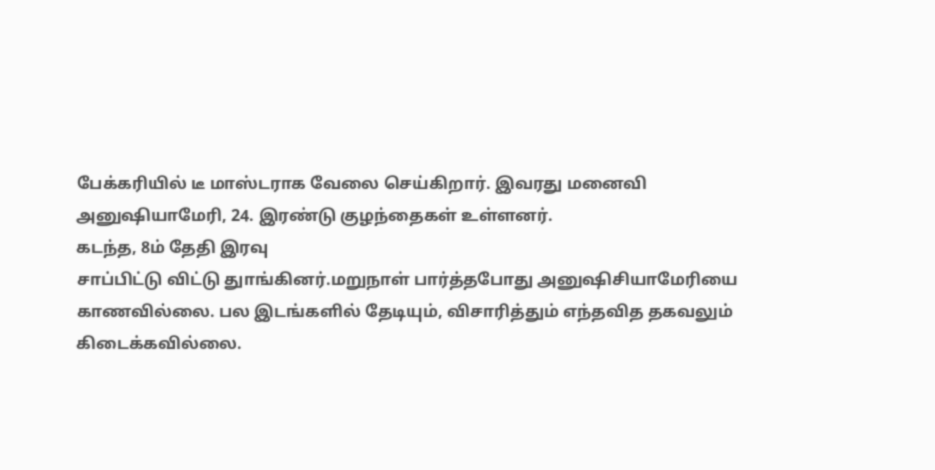பேக்கரியில் டீ மாஸ்டராக வேலை செய்கிறார். இவரது மனைவி
அனுஷியாமேரி, 24. இரண்டு குழந்தைகள் உள்ளனர்.
கடந்த, 8ம் தேதி இரவு
சாப்பிட்டு விட்டு துாங்கினர்.மறுநாள் பார்த்தபோது அனுஷிசியாமேரியை
காணவில்லை. பல இடங்களில் தேடியும், விசாரித்தும் எந்தவித தகவலும்
கிடைக்கவில்லை.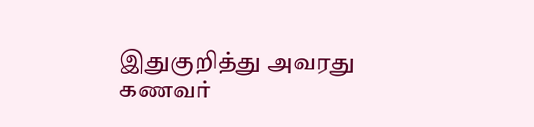இதுகுறித்து அவரது கணவர்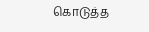கொடுத்த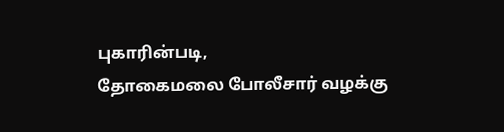புகாரின்படி,
தோகைமலை போலீசார் வழக்கு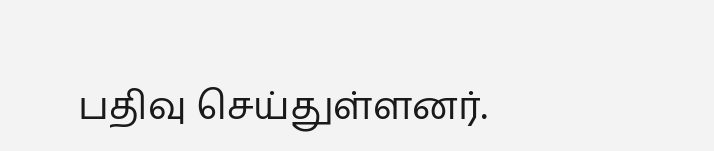பதிவு செய்துள்ளனர்.